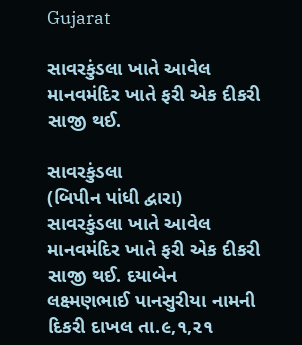Gujarat

સાવરકુંડલા ખાતે આવેલ માનવમંદિર ખાતે ફરી એક દીકરી સાજી થઈ.

સાવરકુંડલા
(બિપીન પાંધી દ્વારા)
સાવરકુંડલા ખાતે આવેલ માનવમંદિર ખાતે ફરી એક દીકરી સાજી થઈ. દયાબેન લક્ષ્મણભાઈ પાનસુરીયા નામની દિકરી દાખલ તા.૯,૧,૨૧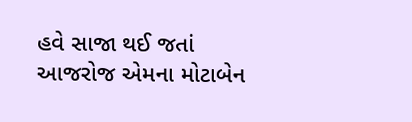હવે સાજા થઈ જતાં
આજરોજ એમના મોટાબેન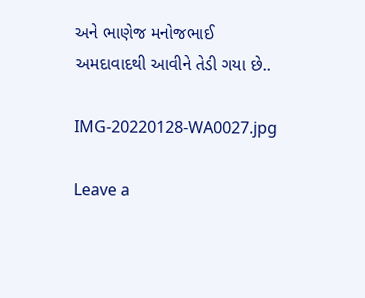અને ભાણેજ મનોજભાઈ અમદાવાદથી આવીને તેડી ગયા છે..

IMG-20220128-WA0027.jpg

Leave a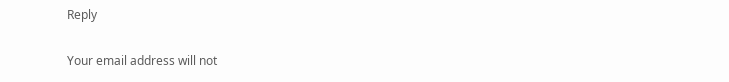Reply

Your email address will not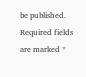be published. Required fields are marked *